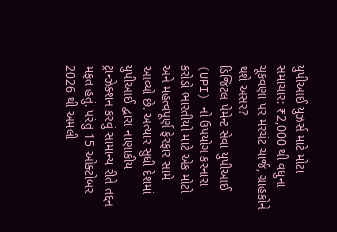યુપીઆઈ યુઝર્સ માટે મોટા સમાચાર: ₹2,000 થી વધુના ચૂકવણા પર મરચંટ ચાર્જ, ગ્રાહકોને થશે અસર?
ડિજિટલ પેમેન્ટ સેવા યુપીઆઈ (UPI) નો ઉપયોગ કરનારા કરોડો ભારતીયો માટે એક મોટો અને મહત્વપૂર્ણ ફેરફાર સામે આવ્યો છે. અત્યાર સુધી દેશમાં યુપીઆઈ દ્વારા નાણાકીય ટ્રાન્ઝેક્શન કરવું સામાન્ય રીતે તદ્દન મફત હતું. પરંતુ 15 ઓક્ટોબર 2026 થી અમલી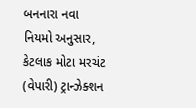બનનારા નવા નિયમો અનુસાર, કેટલાક મોટા મરચંટ (વેપારી) ટ્રાન્ઝેક્શન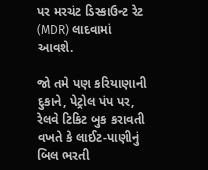પર મરચંટ ડિસ્કાઉન્ટ રેટ (MDR) લાદવામાં આવશે.

જો તમે પણ કરિયાણાની દુકાને, પેટ્રોલ પંપ પર, રેલવે ટિકિટ બુક કરાવતી વખતે કે લાઈટ-પાણીનું બિલ ભરતી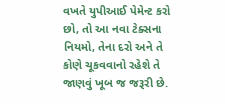વખતે યુપીઆઈ પેમેન્ટ કરો છો, તો આ નવા ટેક્સના નિયમો, તેના દરો અને તે કોણે ચૂકવવાનો રહેશે તે જાણવું ખૂબ જ જરૂરી છે.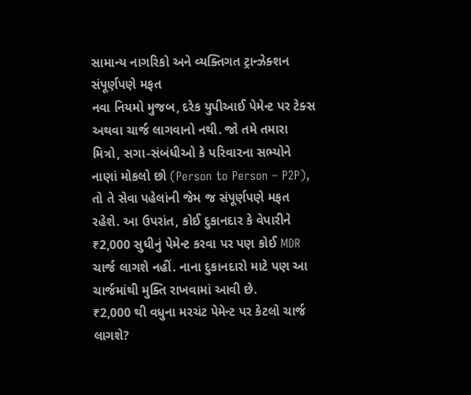સામાન્ય નાગરિકો અને વ્યક્તિગત ટ્રાન્ઝેક્શન સંપૂર્ણપણે મફત
નવા નિયમો મુજબ, દરેક યુપીઆઈ પેમેન્ટ પર ટેક્સ અથવા ચાર્જ લાગવાનો નથી. જો તમે તમારા મિત્રો, સગા-સંબંધીઓ કે પરિવારના સભ્યોને નાણાં મોકલો છો (Person to Person – P2P), તો તે સેવા પહેલાંની જેમ જ સંપૂર્ણપણે મફત રહેશે. આ ઉપરાંત, કોઈ દુકાનદાર કે વેપારીને ₹2,000 સુધીનું પેમેન્ટ કરવા પર પણ કોઈ MDR ચાર્જ લાગશે નહીં. નાના દુકાનદારો માટે પણ આ ચાર્જમાંથી મુક્તિ રાખવામાં આવી છે.
₹2,000 થી વધુના મરચંટ પેમેન્ટ પર કેટલો ચાર્જ લાગશે?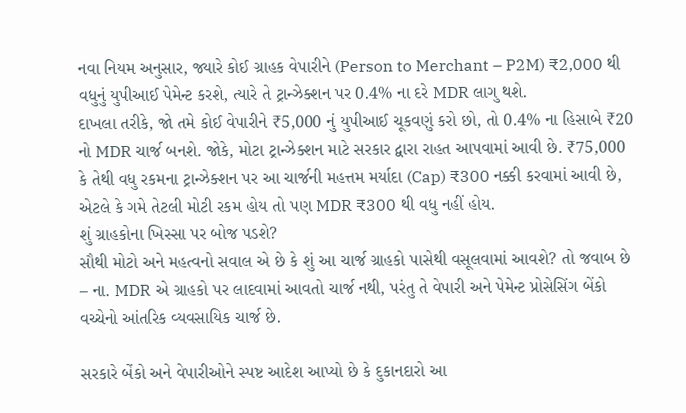નવા નિયમ અનુસાર, જ્યારે કોઈ ગ્રાહક વેપારીને (Person to Merchant – P2M) ₹2,000 થી વધુનું યુપીઆઈ પેમેન્ટ કરશે, ત્યારે તે ટ્રાન્ઝેક્શન પર 0.4% ના દરે MDR લાગુ થશે.
દાખલા તરીકે, જો તમે કોઈ વેપારીને ₹5,000 નું યુપીઆઈ ચૂકવણું કરો છો, તો 0.4% ના હિસાબે ₹20 નો MDR ચાર્જ બનશે. જોકે, મોટા ટ્રાન્ઝેક્શન માટે સરકાર દ્વારા રાહત આપવામાં આવી છે. ₹75,000 કે તેથી વધુ રકમના ટ્રાન્ઝેક્શન પર આ ચાર્જની મહત્તમ મર્યાદા (Cap) ₹300 નક્કી કરવામાં આવી છે, એટલે કે ગમે તેટલી મોટી રકમ હોય તો પણ MDR ₹300 થી વધુ નહીં હોય.
શું ગ્રાહકોના ખિસ્સા પર બોજ પડશે?
સૌથી મોટો અને મહત્વનો સવાલ એ છે કે શું આ ચાર્જ ગ્રાહકો પાસેથી વસૂલવામાં આવશે? તો જવાબ છે – ના. MDR એ ગ્રાહકો પર લાદવામાં આવતો ચાર્જ નથી, પરંતુ તે વેપારી અને પેમેન્ટ પ્રોસેસિંગ બેંકો વચ્ચેનો આંતરિક વ્યવસાયિક ચાર્જ છે.

સરકારે બેંકો અને વેપારીઓને સ્પષ્ટ આદેશ આપ્યો છે કે દુકાનદારો આ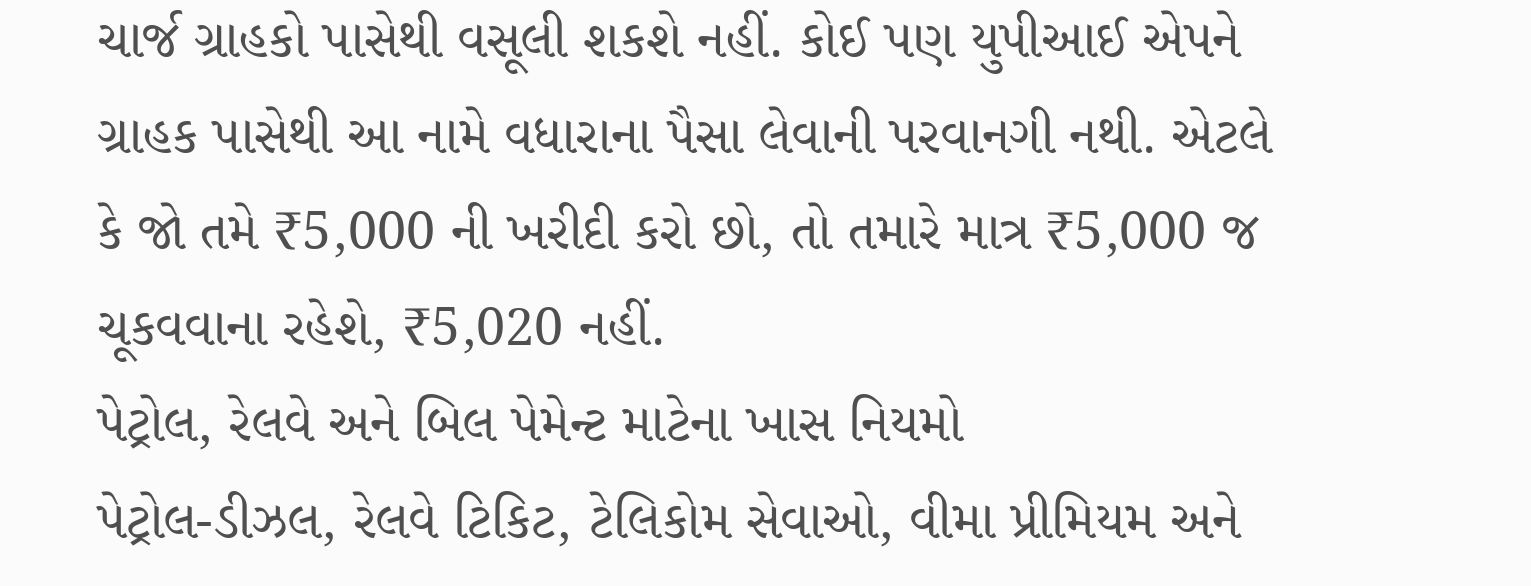ચાર્જ ગ્રાહકો પાસેથી વસૂલી શકશે નહીં. કોઈ પણ યુપીઆઈ એપને ગ્રાહક પાસેથી આ નામે વધારાના પૈસા લેવાની પરવાનગી નથી. એટલે કે જો તમે ₹5,000 ની ખરીદી કરો છો, તો તમારે માત્ર ₹5,000 જ ચૂકવવાના રહેશે, ₹5,020 નહીં.
પેટ્રોલ, રેલવે અને બિલ પેમેન્ટ માટેના ખાસ નિયમો
પેટ્રોલ-ડીઝલ, રેલવે ટિકિટ, ટેલિકોમ સેવાઓ, વીમા પ્રીમિયમ અને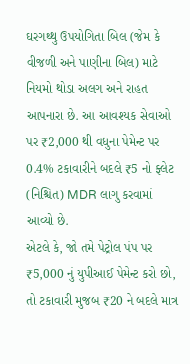ઘરગથ્થુ ઉપયોગિતા બિલ (જેમ કે વીજળી અને પાણીના બિલ) માટે નિયમો થોડા અલગ અને રાહત આપનારા છે. આ આવશ્યક સેવાઓ પર ₹2,000 થી વધુના પેમેન્ટ પર 0.4% ટકાવારીને બદલે ₹5 નો ફ્લેટ (નિશ્ચિત) MDR લાગુ કરવામાં આવ્યો છે.
એટલે કે, જો તમે પેટ્રોલ પંપ પર ₹5,000 નું યુપીઆઈ પેમેન્ટ કરો છો, તો ટકાવારી મુજબ ₹20 ને બદલે માત્ર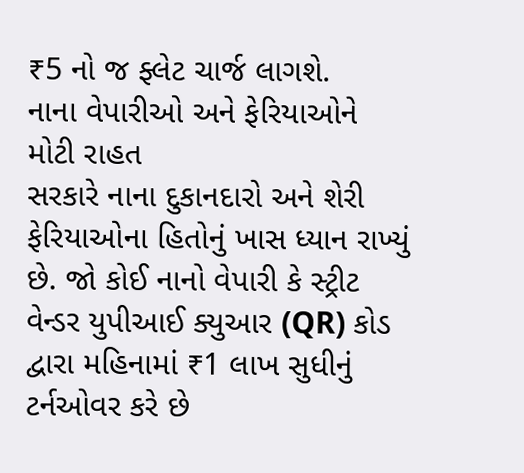₹5 નો જ ફ્લેટ ચાર્જ લાગશે.
નાના વેપારીઓ અને ફેરિયાઓને મોટી રાહત
સરકારે નાના દુકાનદારો અને શેરી ફેરિયાઓના હિતોનું ખાસ ધ્યાન રાખ્યું છે. જો કોઈ નાનો વેપારી કે સ્ટ્રીટ વેન્ડર યુપીઆઈ ક્યુઆર (QR) કોડ દ્વારા મહિનામાં ₹1 લાખ સુધીનું ટર્નઓવર કરે છે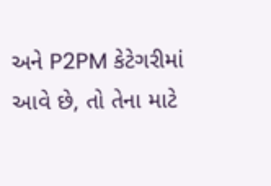અને P2PM કેટેગરીમાં આવે છે, તો તેના માટે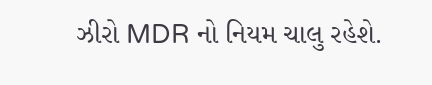ઝીરો MDR નો નિયમ ચાલુ રહેશે.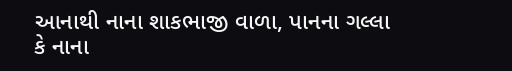આનાથી નાના શાકભાજી વાળા, પાનના ગલ્લા કે નાના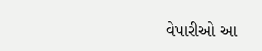વેપારીઓ આ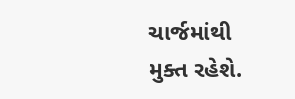ચાર્જમાંથી મુક્ત રહેશે.